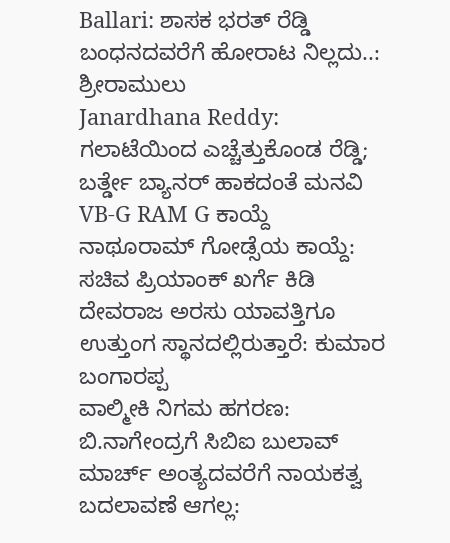Ballari: ಶಾಸಕ ಭರತ್ ರೆಡ್ಡಿ ಬಂಧನದವರೆಗೆ ಹೋರಾಟ ನಿಲ್ಲದು..: ಶ್ರೀರಾಮುಲು
Janardhana Reddy: ಗಲಾಟೆಯಿಂದ ಎಚ್ಚೆತ್ತುಕೊಂಡ ರೆಡ್ಡಿ; ಬರ್ತ್ಡೇ ಬ್ಯಾನರ್ ಹಾಕದಂತೆ ಮನವಿ
VB-G RAM G ಕಾಯ್ದೆ ನಾಥೂರಾಮ್ ಗೋಡ್ಸೆಯ ಕಾಯ್ದೆ: ಸಚಿವ ಪ್ರಿಯಾಂಕ್ ಖರ್ಗೆ ಕಿಡಿ
ದೇವರಾಜ ಅರಸು ಯಾವತ್ತಿಗೂ ಉತ್ತುಂಗ ಸ್ಥಾನದಲ್ಲಿರುತ್ತಾರೆ: ಕುಮಾರ ಬಂಗಾರಪ್ಪ
ವಾಲ್ಮೀಕಿ ನಿಗಮ ಹಗರಣ: ಬಿ.ನಾಗೇಂದ್ರಗೆ ಸಿಬಿಐ ಬುಲಾವ್
ಮಾರ್ಚ್ ಅಂತ್ಯದವರೆಗೆ ನಾಯಕತ್ವ ಬದಲಾವಣೆ ಆಗಲ್ಲ: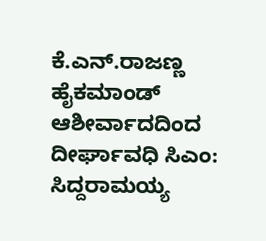ಕೆ.ಎನ್.ರಾಜಣ್ಣ
ಹೈಕಮಾಂಡ್ ಆಶೀರ್ವಾದದಿಂದ ದೀರ್ಘಾವಧಿ ಸಿಎಂ: ಸಿದ್ದರಾಮಯ್ಯ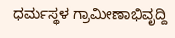ಧರ್ಮಸ್ಥಳ ಗ್ರಾಮೀಣಾಭಿವೃದ್ದಿ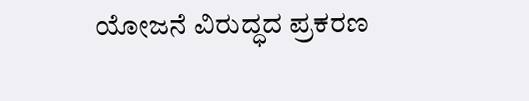ಯೋಜನೆ ವಿರುದ್ಧದ ಪ್ರಕರಣ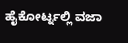ಹೈಕೋರ್ಟ್ನಲ್ಲಿ ವಜಾ